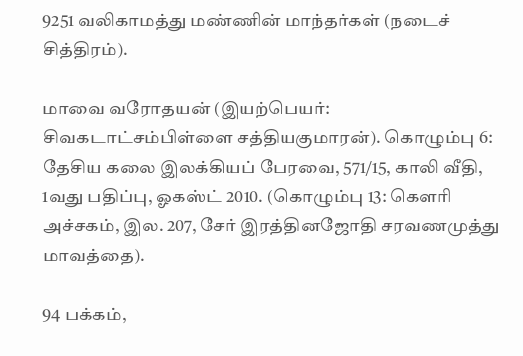9251 வலிகாமத்து மண்ணின் மாந்தர்கள் (நடைச் சித்திரம்).

மாவை வரோதயன் (இயற்பெயர்: சிவகடாட்சம்பிள்ளை சத்தியகுமாரன்). கொழும்பு 6: தேசிய கலை இலக்கியப் பேரவை, 571/15, காலி வீதி, 1வது பதிப்பு, ஓகஸ்ட் 2010. (கொழும்பு 13: கௌரி அச்சகம், இல. 207, சேர் இரத்தினஜோதி சரவணமுத்து மாவத்தை).

94 பக்கம்,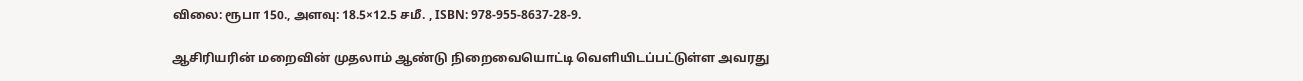விலை: ரூபா 150., அளவு: 18.5×12.5 சமீ. , ISBN: 978-955-8637-28-9.

ஆசிரியரின் மறைவின் முதலாம் ஆண்டு நிறைவையொட்டி வெளியிடப்பட்டுள்ள அவரது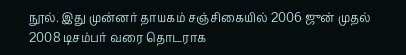நூல். இது முன்னர் தாயகம் சஞ்சிகையில் 2006 ஜுன் முதல் 2008 டிசம்பர் வரை தொடராக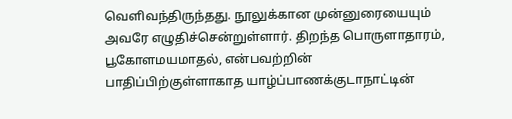வெளிவந்திருந்தது. நூலுக்கான முன்னுரையையும் அவரே எழுதிச்சென்றுள்ளார். திறந்த பொருளாதாரம், பூகோளமயமாதல், என்பவற்றின் பாதிப்பிற்குள்ளாகாத யாழ்ப்பாணக்குடாநாட்டின்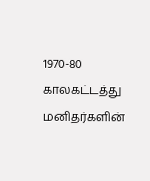1970-80 காலகட்டத்து மனிதர்களின்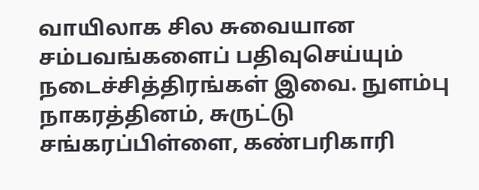வாயிலாக சில சுவையான சம்பவங்களைப் பதிவுசெய்யும் நடைச்சித்திரங்கள் இவை. நுளம்பு நாகரத்தினம், சுருட்டு சங்கரப்பிள்ளை, கண்பரிகாரி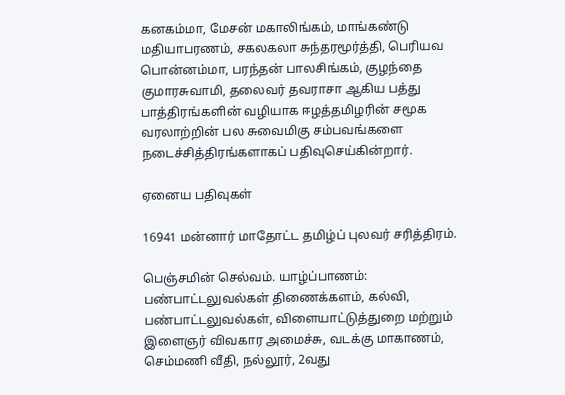கனகம்மா, மேசன் மகாலிங்கம், மாங்கண்டு மதியாபரணம், சகலகலா சுந்தரமூர்த்தி, பெரியவ பொன்னம்மா, பரந்தன் பாலசிங்கம், குழந்தை குமாரசுவாமி, தலைவர் தவராசா ஆகிய பத்து பாத்திரங்களின் வழியாக ஈழத்தமிழரின் சமூக வரலாற்றின் பல சுவைமிகு சம்பவங்களை நடைச்சித்திரங்களாகப் பதிவுசெய்கின்றார்.

ஏனைய பதிவுகள்

16941 மன்னார் மாதோட்ட தமிழ்ப் புலவர் சரித்திரம்.

பெஞ்சமின் செல்வம். யாழ்ப்பாணம்: பண்பாட்டலுவல்கள் திணைக்களம், கல்வி, பண்பாட்டலுவல்கள், விளையாட்டுத்துறை மற்றும் இளைஞர் விவகார அமைச்சு, வடக்கு மாகாணம், செம்மணி வீதி, நல்லூர், 2வது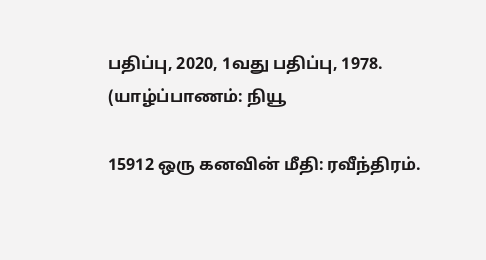பதிப்பு, 2020, 1வது பதிப்பு, 1978. (யாழ்ப்பாணம்: நியூ

15912 ஒரு கனவின் மீதி: ரவீந்திரம்.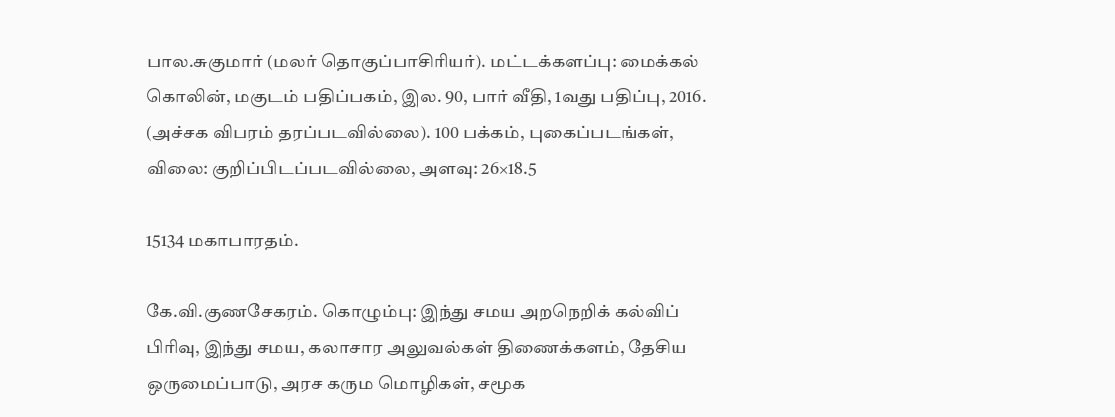பால.சுகுமார் (மலர் தொகுப்பாசிரியர்). மட்டக்களப்பு: மைக்கல் கொலின், மகுடம் பதிப்பகம், இல. 90, பார் வீதி, 1வது பதிப்பு, 2016. (அச்சக விபரம் தரப்படவில்லை). 100 பக்கம், புகைப்படங்கள், விலை: குறிப்பிடப்படவில்லை, அளவு: 26×18.5

15134 மகாபாரதம்.

கே.வி.குணசேகரம். கொழும்பு: இந்து சமய அறநெறிக் கல்விப் பிரிவு, இந்து சமய, கலாசார அலுவல்கள் திணைக்களம், தேசிய ஒருமைப்பாடு, அரச கரும மொழிகள், சமூக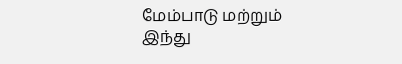மேம்பாடு மற்றும் இந்து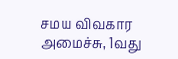சமய விவகார அமைச்சு, 1வது